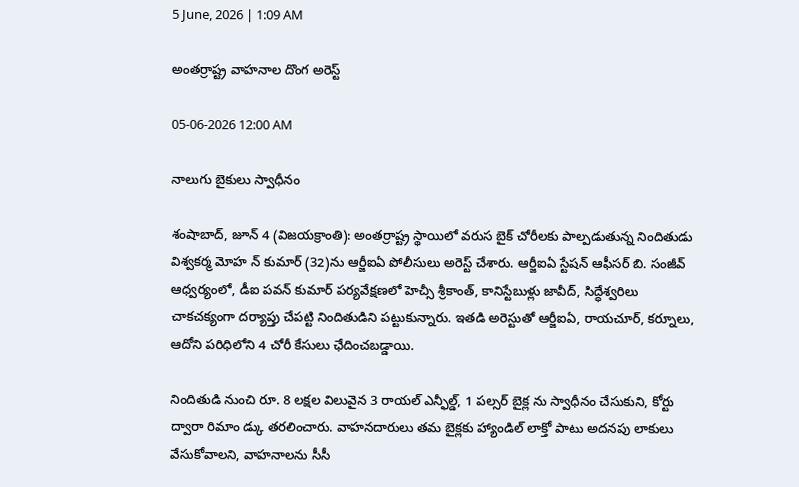5 June, 2026 | 1:09 AM

అంతర్రాష్ట్ర వాహనాల దొంగ అరెస్ట్

05-06-2026 12:00 AM

నాలుగు బైకులు స్వాధీనం

శంషాబాద్, జూన్ 4 (విజయక్రాంతి): అంతర్రాష్ట్ర స్థాయిలో వరుస బైక్ చోరీలకు పాల్పడుతున్న నిందితుడు విశ్వకర్మ మోహ న్ కుమార్ (32)ను ఆర్జీఐఏ పోలీసులు అరెస్ట్ చేశారు. ఆర్జీఐఏ స్టేషన్ ఆఫీసర్ బి. సంజీవ్ ఆధ్వర్యంలో, డీఐ పవన్ కుమార్ పర్యవేక్షణలో హెచ్సీ శ్రీకాంత్, కానిస్టేబుళ్లు జావీద్, సిద్ధేశ్వరిలు చాకచక్యంగా దర్యాప్తు చేపట్టి నిందితుడిని పట్టుకున్నారు. ఇతడి అరెస్టుతో ఆర్జీఐఏ, రాయచూర్, కర్నూలు, ఆదోని పరిధిలోని 4 చోరీ కేసులు ఛేదించబడ్డాయి.

నిందితుడి నుంచి రూ. 8 లక్షల విలువైన 3 రాయల్ ఎన్ఫీల్డ్, 1 పల్సర్ బైక్ల ను స్వాధీనం చేసుకుని, కోర్టు ద్వారా రిమాం డ్కు తరలించారు. వాహనదారులు తమ బైక్లకు హ్యాండిల్ లాక్తో పాటు అదనపు లాకులు వేసుకోవాలని, వాహనాలను సీసీ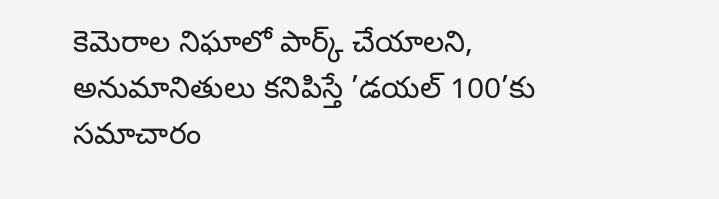కెమెరాల నిఘాలో పార్క్ చేయాలని, అనుమానితులు కనిపిస్తే ’డయల్ 100’కు సమాచారం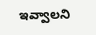ఇవ్వాలని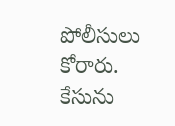పోలీసులు కోరారు. కేసును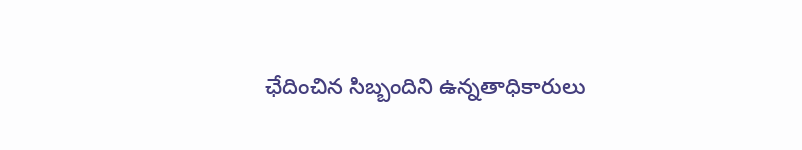ఛేదించిన సిబ్బందిని ఉన్నతాధికారులు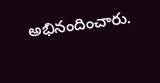అభినందించారు.